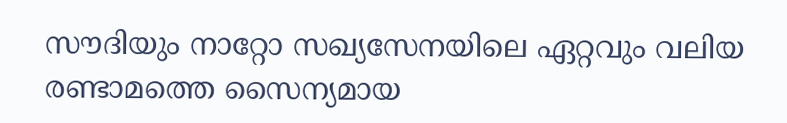സൗദിയും നാറ്റോ സഖ്യസേനയിലെ ഏറ്റവും വലിയ രണ്ടാമത്തെ സൈന്യമായ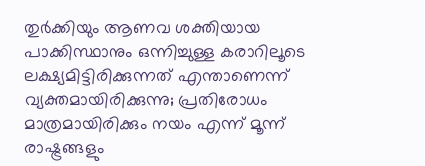തുർക്കിയും ആണവ ശക്തിയായ പാക്കിസ്ഥാനും ഒന്നിച്ചുള്ള കരാറിലൂടെ ലക്ഷ്യമിട്ടിരിക്കുന്നത് എന്താണെന്ന് വ്യക്തമായിരിക്കുന്നു; പ്രതിരോധം മാത്രമായിരിക്കും നയം എന്ന് മൂന്ന് രാഷ്ട്രങ്ങളും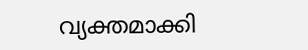വ്യക്തമാക്കി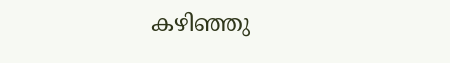കഴിഞ്ഞു